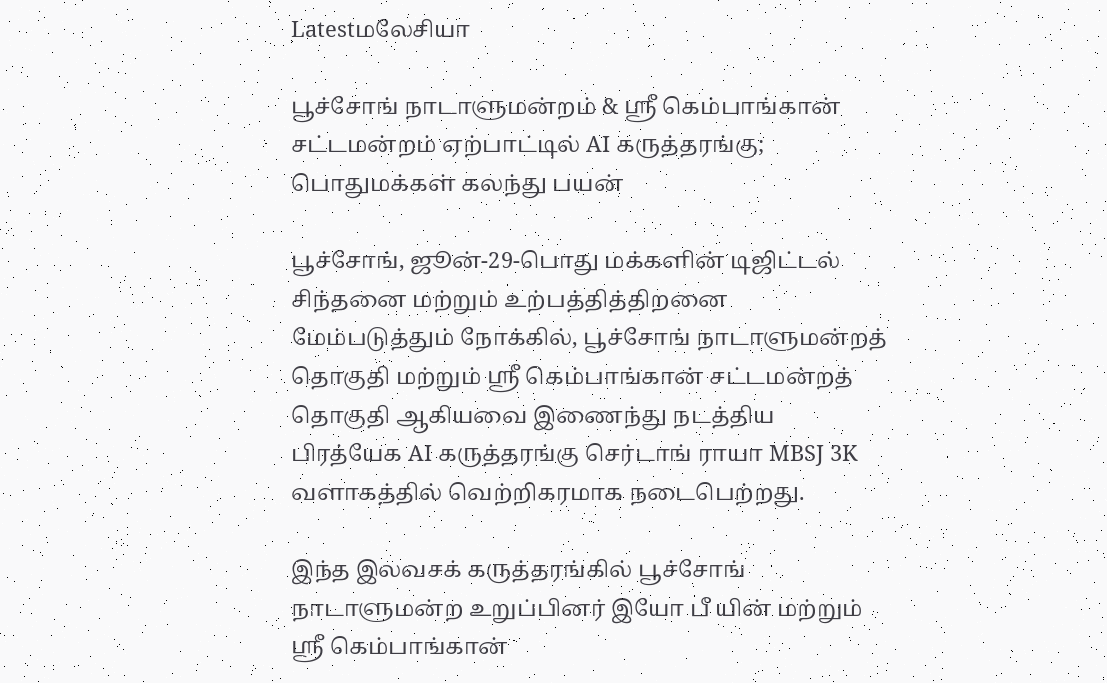Latestமலேசியா

பூச்சோங் நாடாளுமன்றம் & ஸ்ரீ கெம்பாங்கான் சட்டமன்றம் ஏற்பாட்டில் AI கருத்தரங்கு; பொதுமக்கள் கலந்து பயன்

பூச்சோங், ஜூன்-29-பொது மக்களின் டிஜிட்டல் சிந்தனை மற்றும் உற்பத்தித்திறனை மேம்படுத்தும் நோக்கில், பூச்சோங் நாடாளுமன்றத் தொகுதி மற்றும் ஸ்ரீ கெம்பாங்கான் சட்டமன்றத் தொகுதி ஆகியவை இணைந்து நடத்திய பிரத்யேக AI கருத்தரங்கு செர்டாங் ராயா MBSJ 3K வளாகத்தில் வெற்றிகரமாக நடைபெற்றது.

இந்த இலவசக் கருத்தரங்கில் பூச்சோங் நாடாளுமன்ற உறுப்பினர் இயோ பீ யின் மற்றும் ஸ்ரீ கெம்பாங்கான்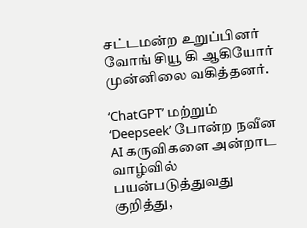சட்டமன்ற உறுப்பினர் வோங் சியூ கி ஆகியோர் முன்னிலை வகித்தனர்.

‘ChatGPT’ மற்றும் ‘Deepseek’ போன்ற நவீன AI கருவிகளை அன்றாட வாழ்வில் பயன்படுத்துவது குறித்து,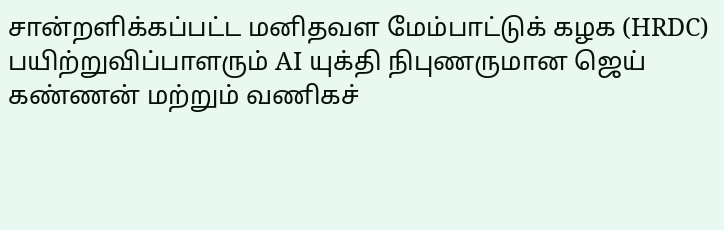சான்றளிக்கப்பட்ட மனிதவள மேம்பாட்டுக் கழக (HRDC) பயிற்றுவிப்பாளரும் AI யுக்தி நிபுணருமான ஜெய் கண்ணன் மற்றும் வணிகச்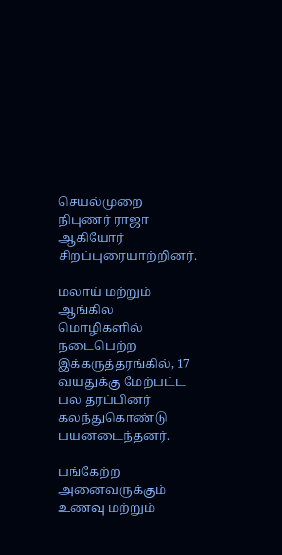செயல்முறை நிபுணர் ராஜா ஆகியோர் சிறப்புரையாற்றினர்.

மலாய் மற்றும் ஆங்கில மொழிகளில் நடைபெற்ற இக்கருத்தரங்கில், 17 வயதுக்கு மேற்பட்ட பல தரப்பினர் கலந்துகொண்டு பயனடைந்தனர்.

பங்கேற்ற அனைவருக்கும் உணவு மற்றும்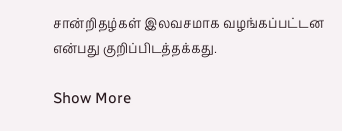சான்றிதழ்கள் இலவசமாக வழங்கப்பட்டன என்பது குறிப்பிடத்தக்கது.

Show More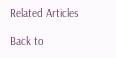Related Articles

Back to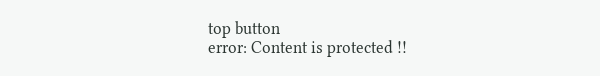top button
error: Content is protected !!